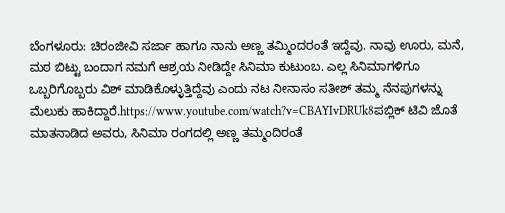ಬೆಂಗಳೂರು: ಚಿರಂಜೀವಿ ಸರ್ಜಾ ಹಾಗೂ ನಾನು ಅಣ್ಣ ತಮ್ಮಿಂದರಂತೆ ಇದ್ದೆವು. ನಾವು ಊರು, ಮನೆ, ಮಠ ಬಿಟ್ಟು ಬಂದಾಗ ನಮಗೆ ಆಶ್ರಯ ನೀಡಿದ್ದೇ ಸಿನಿಮಾ ಕುಟುಂಬ. ಎಲ್ಲ ಸಿನಿಮಾಗಳಿಗೂ ಒಬ್ಬರಿಗೊಬ್ಬರು ವಿಶ್ ಮಾಡಿಕೊಳ್ಳುತ್ತಿದ್ದೆವು ಎಂದು ನಟ ನೀನಾಸಂ ಸತೀಶ್ ತಮ್ಮ ನೆನಪುಗಳನ್ನು ಮೆಲುಕು ಹಾಕಿದ್ದಾರೆ.https://www.youtube.com/watch?v=CBAYIvDRUk8ಪಬ್ಲಿಕ್ ಟಿವಿ ಜೊತೆ ಮಾತನಾಡಿದ ಅವರು, ಸಿನಿಮಾ ರಂಗದಲ್ಲಿ ಅಣ್ಣ ತಮ್ಮಂದಿರಂತೆ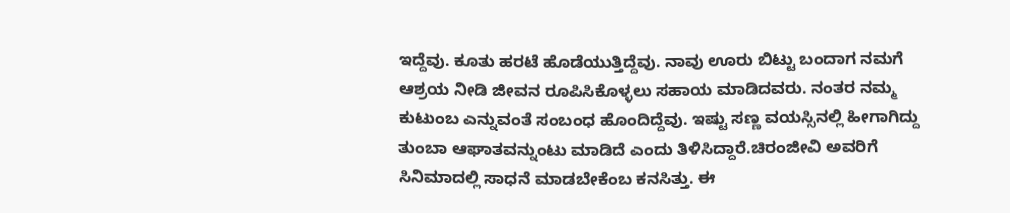ಇದ್ದೆವು. ಕೂತು ಹರಟೆ ಹೊಡೆಯುತ್ತಿದ್ದೆವು. ನಾವು ಊರು ಬಿಟ್ಟು ಬಂದಾಗ ನಮಗೆ ಆಶ್ರಯ ನೀಡಿ ಜೀವನ ರೂಪಿಸಿಕೊಳ್ಳಲು ಸಹಾಯ ಮಾಡಿದವರು. ನಂತರ ನಮ್ಮ ಕುಟುಂಬ ಎನ್ನುವಂತೆ ಸಂಬಂಧ ಹೊಂದಿದ್ದೆವು. ಇಷ್ಟು ಸಣ್ಣ ವಯಸ್ಸಿನಲ್ಲಿ ಹೀಗಾಗಿದ್ದು ತುಂಬಾ ಆಘಾತವನ್ನುಂಟು ಮಾಡಿದೆ ಎಂದು ತಿಳಿಸಿದ್ದಾರೆ.ಚಿರಂಜೀವಿ ಅವರಿಗೆ ಸಿನಿಮಾದಲ್ಲಿ ಸಾಧನೆ ಮಾಡಬೇಕೆಂಬ ಕನಸಿತ್ತು. ಈ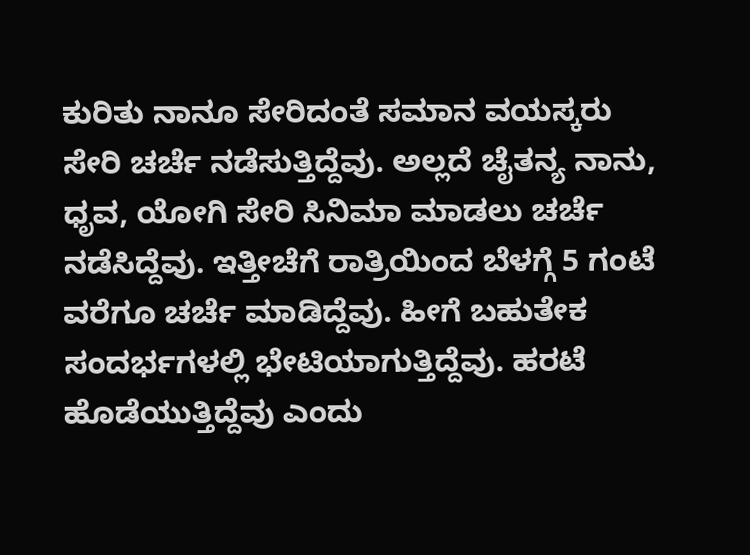ಕುರಿತು ನಾನೂ ಸೇರಿದಂತೆ ಸಮಾನ ವಯಸ್ಕರು ಸೇರಿ ಚರ್ಚೆ ನಡೆಸುತ್ತಿದ್ದೆವು. ಅಲ್ಲದೆ ಚೈತನ್ಯ ನಾನು, ಧೃವ, ಯೋಗಿ ಸೇರಿ ಸಿನಿಮಾ ಮಾಡಲು ಚರ್ಚೆ ನಡೆಸಿದ್ದೆವು. ಇತ್ತೀಚೆಗೆ ರಾತ್ರಿಯಿಂದ ಬೆಳಗ್ಗೆ 5 ಗಂಟೆ ವರೆಗೂ ಚರ್ಚೆ ಮಾಡಿದ್ದೆವು. ಹೀಗೆ ಬಹುತೇಕ ಸಂದರ್ಭಗಳಲ್ಲಿ ಭೇಟಿಯಾಗುತ್ತಿದ್ದೆವು. ಹರಟೆ ಹೊಡೆಯುತ್ತಿದ್ದೆವು ಎಂದು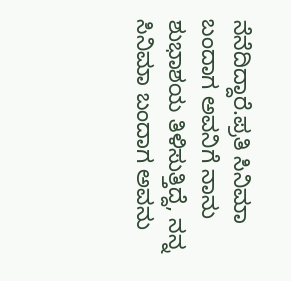ನೆನೆದಿದ್ದಾರೆ.ಪ್ರತಿ ಸಿನಿಮಾ ಬಂದಾಗ ಅವನಿಗೆ ನಾನು ಶುಭಾಶಯ ತಿಳಿಸುತ್ತಿದ್ದೆ, ನನ್ನ ಸಿನಿಮಾ ಬಂದಾಗ ಅವನು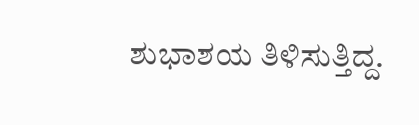ಶುಭಾಶಯ ತಿಳಿಸುತ್ತಿದ್ದ.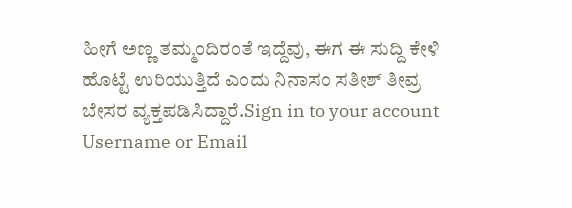ಹೀಗೆ ಅಣ್ಣ ತಮ್ಮಂದಿರಂತೆ ಇದ್ದೆವು, ಈಗ ಈ ಸುದ್ದಿ ಕೇಳಿ ಹೊಟ್ಟೆ ಉರಿಯುತ್ತಿದೆ ಎಂದು ನಿನಾಸಂ ಸತೀಶ್ ತೀವ್ರ ಬೇಸರ ವ್ಯಕ್ತಪಡಿಸಿದ್ದಾರೆ.Sign in to your account
Username or Email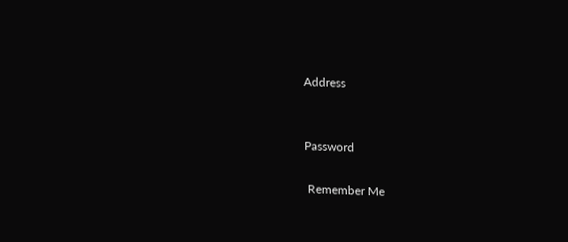Address


Password

 Remember Me